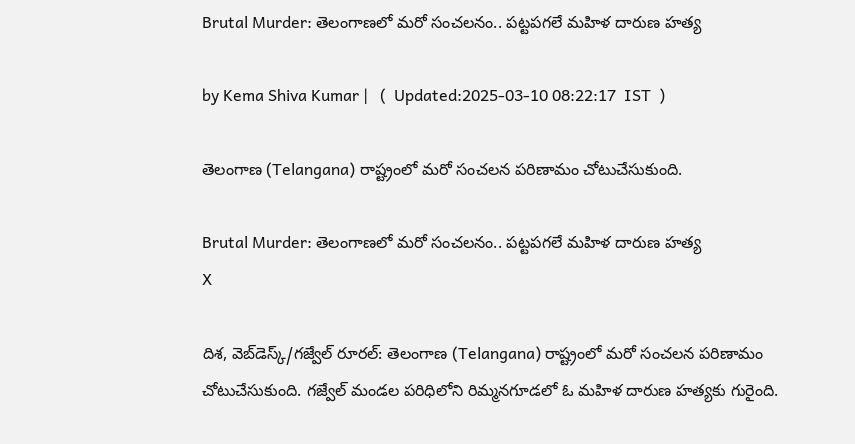Brutal Murder: తెలంగాణలో మరో సంచలనం.. పట్టపగలే మహిళ దారుణ హత్య

by Kema Shiva Kumar |   (  Updated:2025-03-10 08:22:17  IST  )

తెలంగాణ (Telangana) రాష్ట్రంలో మరో సంచలన పరిణామం చోటుచేసుకుంది.

Brutal Murder: తెలంగాణలో మరో సంచలనం.. పట్టపగలే మహిళ దారుణ హత్య
X

దిశ, వెబ్‌డెస్క్/గజ్వేల్ రూరల్: తెలంగాణ (Telangana) రాష్ట్రంలో మరో సంచలన పరిణామం చోటుచేసుకుంది. గజ్వేల్ మండల పరిధిలోని రిమ్మనగూడలో ఓ మహిళ దారుణ హత్యకు గురైంది.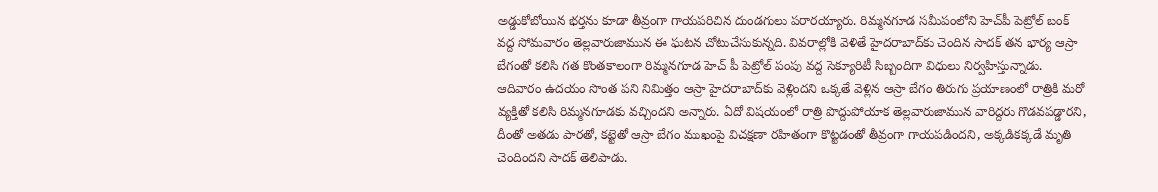అడ్డుకోబోయిన భర్తను కూడా తీవ్రంగా గాయపరిచిన దుండగులు పరారయ్యారు. రిమ్మనగూడ సమీపంలోని హెచ్‌పీ పెట్రోల్‌ బంక్ వద్ద సోమవారం తెల్లవారుజామున ఈ ఘటన చోటుచేసుకున్నది. వివరాల్లోకి వెళితే హైదరాబాద్‌కు చెందిన సాదక్ తన భార్య ఆస్రా బేగంతో కలిసి గత కొంతకాలంగా రిమ్మనగూడ హెచ్ పీ పెట్రోల్ పంపు వద్ద సెక్యూరిటీ సిబ్బందిగా విధులు నిర్వహిస్తున్నాడు. ఆదివారం ఉదయం సొంత పని నిమిత్తం ఆస్రా హైదరాబాద్‌‌కు వెళ్లిందని ఒక్కతే వెళ్లిన ఆస్రా బేగం తిరుగు ప్రయాణంలో రాత్రికి మరో వ్యక్తితో కలిసి రిమ్మనగూడకు వచ్చిందని అన్నారు. ఏదో విషయంలో రాత్రి పొద్దుపోయాక తెల్లవారుజామున వారిద్దరు గొడవపడ్డారని, దీంతో అతడు పారతో, కట్టెతో ఆస్రా బేగం ముఖంపై విచక్షణా రహితంగా కొట్టడంతో తీవ్రంగా గాయపడిందని, అక్కడికక్కడే మృతి చెందిందని సాదక్ తెలిపాడు.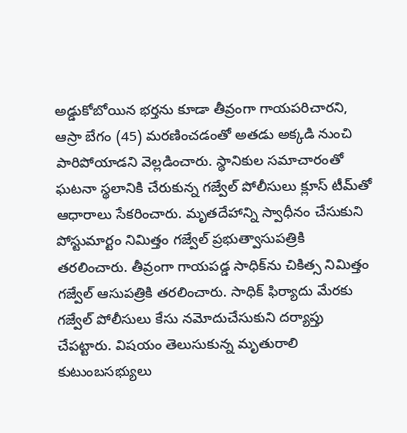అడ్డుకోబోయిన భర్తను కూడా తీవ్రంగా గాయపరిచారని, ఆస్రా బేగం (45) మరణించడంతో అతడు అక్కడి నుంచి పారిపోయాడని వెల్లడించారు. స్థానికుల సమాచారంతో ఘటనా స్థలానికి చేరుకున్న గజ్వేల్ పోలీసులు క్లూస్ టీమ్‌తో ఆధారాలు సేకరించారు. మృతదేహాన్ని స్వాధీనం చేసుకుని పోస్టుమార్టం నిమిత్తం గజ్వేల్ ప్రభుత్వాసుపత్రికి తరలించారు. తీవ్రంగా గాయపడ్డ సాధిక్‌ను చికిత్స నిమిత్తం గజ్వేల్ ఆసుపత్రికి తరలించారు. సాధిక్ ఫిర్యాదు మేరకు గజ్వేల్ పోలీసులు కేసు నమోదుచేసుకుని దర్యాప్తు చేపట్టారు. విషయం తెలుసుకున్న మృతురాలి కుటుంబసభ్యులు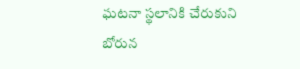ఘటనా స్థలానికి చేరుకుని బోరున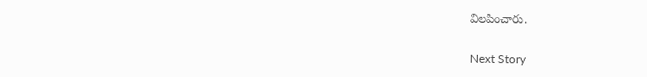విలపించారు.

Next Story